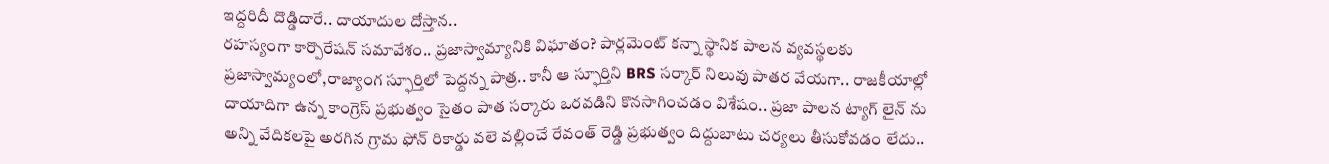ఇద్దరిదీ దొడ్డిదారే.. దాయాదుల దోస్తాన..
రహస్యంగా కార్పొరేషన్ సమావేశం.. ప్రజాస్వామ్యానికి విఘాతం? పార్లమెంట్ కన్నా స్థానిక పాలన వ్యవస్థలకు ప్రజాస్వామ్యంలో,రాజ్యాంగ స్ఫూర్తిలో పెద్దన్న పాత్ర.. కానీ ఆ స్ఫూర్తిని BRS సర్కార్ నిలువు పాతర వేయగా.. రాజకీయాల్లో దాయాదిగా ఉన్న కాంగ్రెస్ ప్రభుత్వం సైతం పాత సర్కారు ఒరవడిని కొనసాగించడం విశేషం.. ప్రజా పాలన ట్యాగ్ లైన్ ను అన్ని వేదికలపై అరగిన గ్రామ ఫోన్ రికార్డు వలె వల్లించే రేవంత్ రెడ్డి ప్రభుత్వం దిద్దుబాటు చర్యలు తీసుకోవడం లేదు..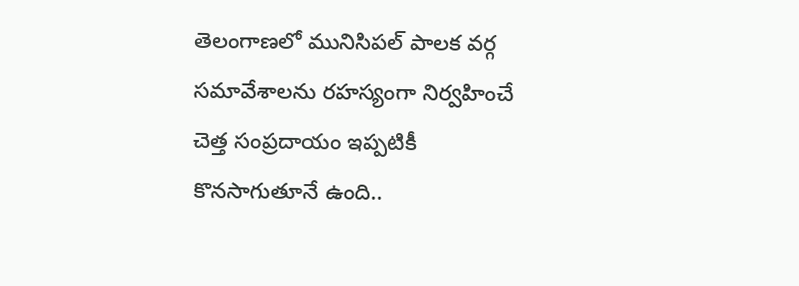తెలంగాణలో మునిసిపల్ పాలక వర్గ సమావేశాలను రహస్యంగా నిర్వహించే చెత్త సంప్రదాయం ఇప్పటికీ కొనసాగుతూనే ఉంది..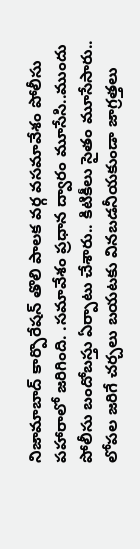నిజామాబాద్ కార్పొరేషన్ తొలి పాలక వర్గ వసమావేశం పోలీసు పహారాలో జరిగింది. .సమావేశం ప్రధాన ద్వారం మూసేసి..ముందు పోలీసు బందోబస్తు ఏర్పాటు చేశారు.. కిటికీలు సైతం మూసేసారు.. లోపల జరిగే చర్చలు బయటకు వినబడనీయకుండా జాగ్రత్తలు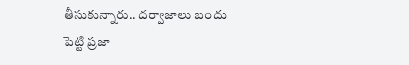తీసుకున్నారు.. దర్వాజాలు బందు పెట్టి ప్రజా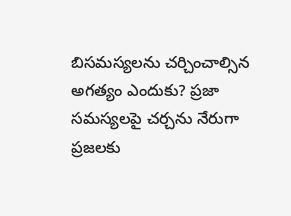బిసమస్యలను చర్చించాల్సిన అగత్యం ఎందుకు? ప్రజా సమస్యలపై చర్చను నేరుగా ప్రజలకు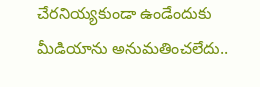చేరనియ్యకుండా ఉండేందుకు మీడియాను అనుమతించలేదు..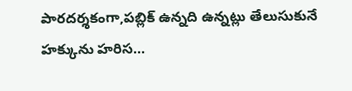పారదర్శకంగా,పబ్లిక్ ఉన్నది ఉన్నట్లు తేలుసుకునే హక్కును హరిస...